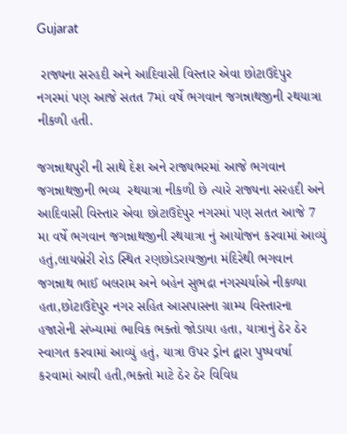Gujarat

 રાજ્યના સરહદી અને આદિવાસી વિસ્તાર એવા છોટાઉદેપુર નગરમાં પણ આજે સતત 7માં વર્ષે ભગવાન જગન્નાથજીની રથયાત્રા નીકળી હતી.

જગન્નાથપુરી ની સાથે દેશ અને રાજ્યભરમાં આજે ભગવાન જગન્નાથજીની ભવ્ય  રથયાત્રા નીકળી છે ત્યારે રાજ્યના સરહદી અને આદિવાસી વિસ્તાર એવા છોટાઉદેપુર નગરમાં પણ સતત આજે 7 મા વર્ષે ભગવાન જગન્નાથજીની રથયાત્રા નું આયોજન કરવામાં આવ્યું હતું,લાયબ્રેરી રોડ સ્થિત રણછોડરાયજીના મંદિરેથી ભગવાન જગન્નાથ ભાઈ બલરામ અને બહેન સુભદ્રા નગરચર્યાએ નીકળ્યા હતા,છોટાઉદેપુર નગર સહિત આસપાસના ગ્રામ્ય વિસ્તારના હજારોની સંખ્યામાં ભાવિક ભક્તો જોડાયા હતા, યાત્રાનું ઠેર ઠેર સ્વાગત કરવામાં આવ્યું હતું, યાત્રા ઉપર ડ્રોન દ્વારા પુષ્પવર્ષા કરવામાં આવી હતી,ભક્તો માટે ઠેર ઠેર વિવિધ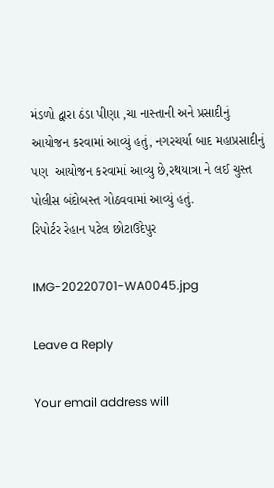મંડળો દ્વારા ઠંડા પીણા ,ચા નાસ્તાની અને પ્રસાદીનું આયોજન કરવામાં આવ્યું હતું, નગરચર્યા બાદ મહાપ્રસાદીનું પણ  આયોજન કરવામાં આવ્યુ છે,રથયાત્રા ને લઈ ચુસ્ત પોલીસ બંદોબસ્ત ગોઠવવામાં આવ્યું હતું.
રિપોર્ટર રેહાન પટેલ છોટાઉદેપુર

IMG-20220701-WA0045.jpg

Leave a Reply

Your email address will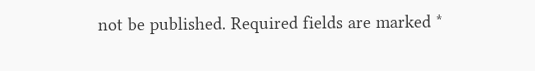not be published. Required fields are marked *